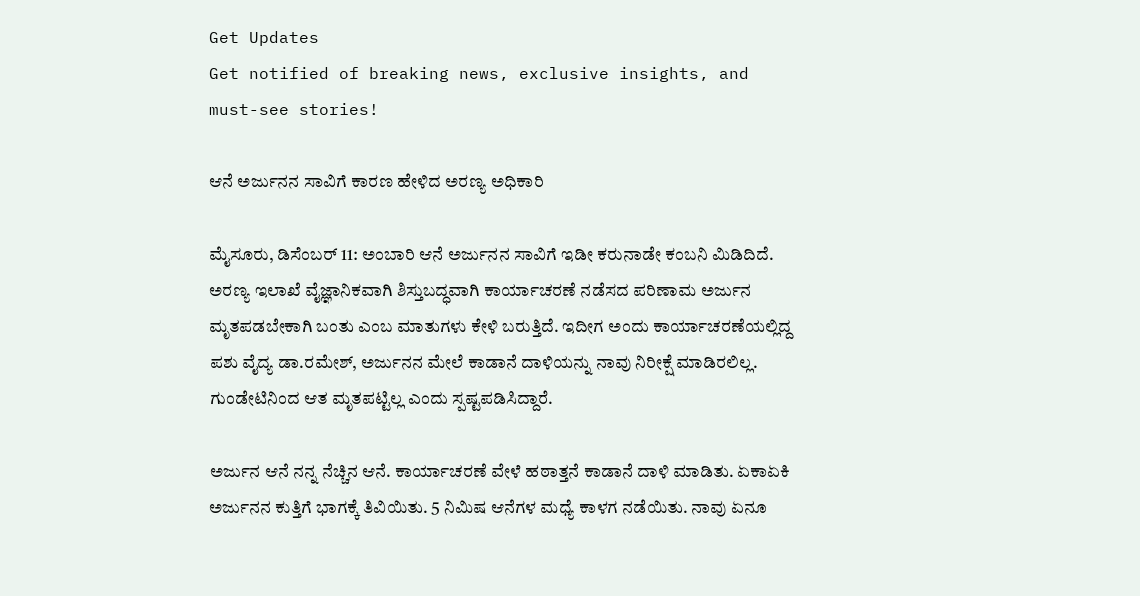Get Updates
Get notified of breaking news, exclusive insights, and must-see stories!

ಆನೆ ಅರ್ಜುನನ ಸಾವಿಗೆ ಕಾರಣ ಹೇಳಿದ ಅರಣ್ಯ ಅಧಿಕಾರಿ

ಮೈಸೂರು, ಡಿಸೆಂಬರ್‌ 11: ಅಂಬಾರಿ ಆನೆ ಅರ್ಜುನನ ಸಾವಿಗೆ ಇಡೀ ಕರುನಾಡೇ ಕಂಬನಿ ಮಿಡಿದಿದೆ. ಅರಣ್ಯ ಇಲಾಖೆ ವೈಜ್ಞಾನಿಕವಾಗಿ ಶಿಸ್ತುಬದ್ಧವಾಗಿ ಕಾರ್ಯಾಚರಣೆ ನಡೆಸದ ಪರಿಣಾಮ ಅರ್ಜುನ ಮೃತಪಡಬೇಕಾಗಿ ಬಂತು ಎಂಬ ಮಾತುಗಳು ಕೇಳಿ ಬರುತ್ತಿದೆ. ಇದೀಗ ಅಂದು ಕಾರ್ಯಾಚರಣೆಯಲ್ಲಿದ್ದ ಪಶು ವೈದ್ಯ ಡಾ.ರಮೇಶ್, ಅರ್ಜುನನ ಮೇಲೆ ಕಾಡಾನೆ ದಾಳಿಯನ್ನು ನಾವು ನಿರೀಕ್ಷೆ ಮಾಡಿರಲಿಲ್ಲ. ಗುಂಡೇಟಿನಿಂದ ಆತ ಮೃತಪಟ್ಟಿಲ್ಲ ಎಂದು ಸ್ಪಷ್ಟಪಡಿಸಿದ್ದಾರೆ.

ಅರ್ಜುನ ಆನೆ ನನ್ನ ನೆಚ್ಚಿನ ಆನೆ. ಕಾರ್ಯಾಚರಣೆ ವೇಳೆ ಹಠಾತ್ತನೆ ಕಾಡಾನೆ ದಾಳಿ ಮಾಡಿತು. ಏಕಾಏಕಿ ಅರ್ಜುನನ ಕುತ್ತಿಗೆ ಭಾಗಕ್ಕೆ ತಿವಿಯಿತು. 5 ನಿಮಿಷ ಆನೆಗಳ ಮಧ್ಯೆ ಕಾಳಗ ನಡೆಯಿತು. ನಾವು ಏನೂ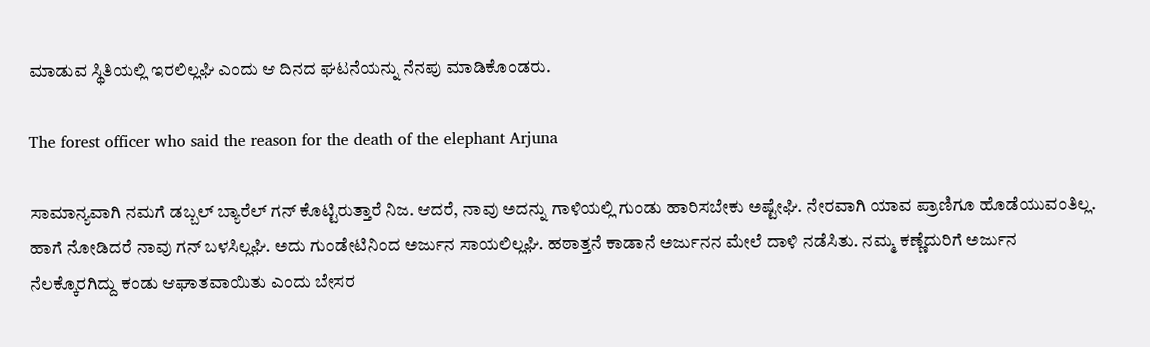ಮಾಡುವ ಸ್ಥಿತಿಯಲ್ಲಿ ಇರಲಿಲ್ಲಘಿ ಎಂದು ಆ ದಿನದ ಘಟನೆಯನ್ನು ನೆನಪು ಮಾಡಿಕೊಂಡರು.

The forest officer who said the reason for the death of the elephant Arjuna

ಸಾಮಾನ್ಯವಾಗಿ ನಮಗೆ ಡಬ್ಬಲ್ ಬ್ಯಾರೆಲ್ ಗನ್ ಕೊಟ್ಟಿರುತ್ತಾರೆ ನಿಜ. ಆದರೆ, ನಾವು ಅದನ್ನು ಗಾಳಿಯಲ್ಲಿ ಗುಂಡು ಹಾರಿಸಬೇಕು ಅಷ್ಟೇಘಿ. ನೇರವಾಗಿ ಯಾವ ಪ್ರಾಣಿಗೂ ಹೊಡೆಯುವಂತಿಲ್ಲ. ಹಾಗೆ ನೋಡಿದರೆ ನಾವು ಗನ್ ಬಳಸಿಲ್ಲಘಿ. ಅದು ಗುಂಡೇಟಿನಿಂದ ಅರ್ಜುನ ಸಾಯಲಿಲ್ಲಘಿ. ಹಠಾತ್ತನೆ ಕಾಡಾನೆ ಅರ್ಜುನನ ಮೇಲೆ ದಾಳಿ ನಡೆಸಿತು. ನಮ್ಮ ಕಣ್ಣೆದುರಿಗೆ ಅರ್ಜುನ ನೆಲಕ್ಕೊರಗಿದ್ದು ಕಂಡು ಆಘಾತವಾಯಿತು ಎಂದು ಬೇಸರ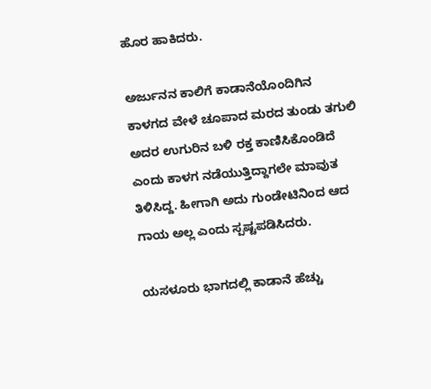ಹೊರ ಹಾಕಿದರು.

ಅರ್ಜುನನ ಕಾಲಿಗೆ ಕಾಡಾನೆಯೊಂದಿಗಿನ ಕಾಳಗದ ವೇಳೆ ಚೂಪಾದ ಮರದ ತುಂಡು ತಗುಲಿ ಅದರ ಉಗುರಿನ ಬಳಿ ರಕ್ತ ಕಾಣಿಸಿಕೊಂಡಿದೆ ಎಂದು ಕಾಳಗ ನಡೆಯುತ್ತಿದ್ದಾಗಲೇ ಮಾವುತ ತಿಳಿಸಿದ್ದ. ಹೀಗಾಗಿ ಅದು ಗುಂಡೇಟಿನಿಂದ ಆದ ಗಾಯ ಅಲ್ಲ ಎಂದು ಸ್ಪಷ್ಟಪಡಿಸಿದರು.

ಯಸಳೂರು ಭಾಗದಲ್ಲಿ ಕಾಡಾನೆ ಹೆಚ್ಚು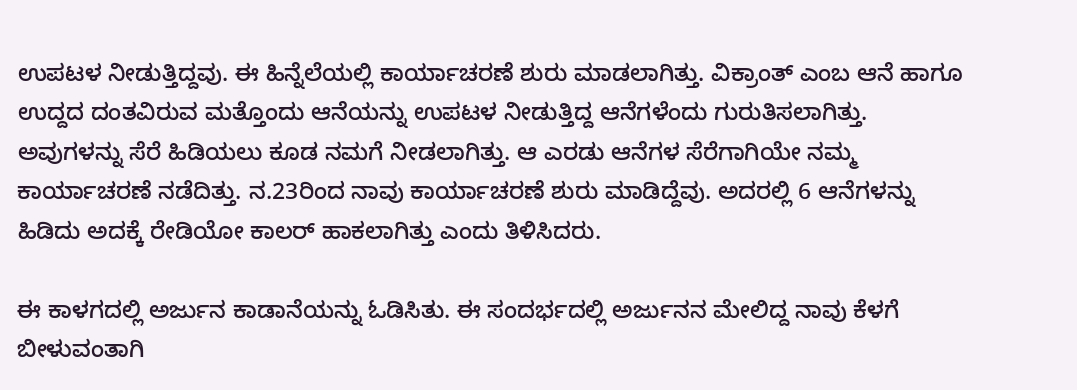ಉಪಟಳ ನೀಡುತ್ತಿದ್ದವು. ಈ ಹಿನ್ನೆಲೆಯಲ್ಲಿ ಕಾರ್ಯಾಚರಣೆ ಶುರು ಮಾಡಲಾಗಿತ್ತು. ವಿಕ್ರಾಂತ್ ಎಂಬ ಆನೆ ಹಾಗೂ ಉದ್ದದ ದಂತವಿರುವ ಮತ್ತೊಂದು ಆನೆಯನ್ನು ಉಪಟಳ ನೀಡುತ್ತಿದ್ದ ಆನೆಗಳೆಂದು ಗುರುತಿಸಲಾಗಿತ್ತು. ಅವುಗಳನ್ನು ಸೆರೆ ಹಿಡಿಯಲು ಕೂಡ ನಮಗೆ ನೀಡಲಾಗಿತ್ತು. ಆ ಎರಡು ಆನೆಗಳ ಸೆರೆಗಾಗಿಯೇ ನಮ್ಮ ಕಾರ್ಯಾಚರಣೆ ನಡೆದಿತ್ತು. ನ.23ರಿಂದ ನಾವು ಕಾರ್ಯಾಚರಣೆ ಶುರು ಮಾಡಿದ್ದೆವು. ಅದರಲ್ಲಿ 6 ಆನೆಗಳನ್ನು ಹಿಡಿದು ಅದಕ್ಕೆ ರೇಡಿಯೋ ಕಾಲರ್ ಹಾಕಲಾಗಿತ್ತು ಎಂದು ತಿಳಿಸಿದರು.

ಈ ಕಾಳಗದಲ್ಲಿ ಅರ್ಜುನ ಕಾಡಾನೆಯನ್ನು ಓಡಿಸಿತು. ಈ ಸಂದರ್ಭದಲ್ಲಿ ಅರ್ಜುನನ ಮೇಲಿದ್ದ ನಾವು ಕೆಳಗೆ ಬೀಳುವಂತಾಗಿ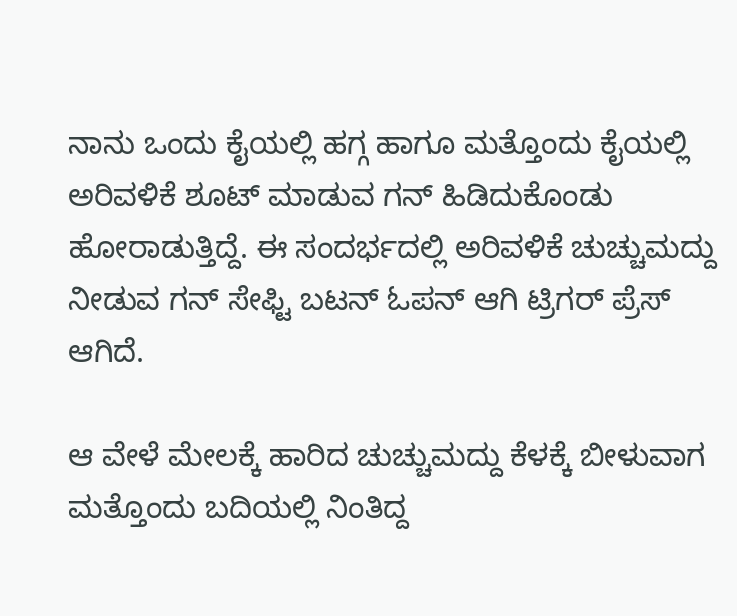ನಾನು ಒಂದು ಕೈಯಲ್ಲಿ ಹಗ್ಗ ಹಾಗೂ ಮತ್ತೊಂದು ಕೈಯಲ್ಲಿ ಅರಿವಳಿಕೆ ಶೂಟ್ ಮಾಡುವ ಗನ್ ಹಿಡಿದುಕೊಂಡು ಹೋರಾಡುತ್ತಿದ್ದೆ. ಈ ಸಂದರ್ಭದಲ್ಲಿ ಅರಿವಳಿಕೆ ಚುಚ್ಚುಮದ್ದು ನೀಡುವ ಗನ್ ಸೇಫ್ಟಿ ಬಟನ್ ಓಪನ್ ಆಗಿ ಟ್ರಿಗರ್ ಪ್ರೆಸ್ ಆಗಿದೆ.

ಆ ವೇಳೆ ಮೇಲಕ್ಕೆ ಹಾರಿದ ಚುಚ್ಚುಮದ್ದು ಕೆಳಕ್ಕೆ ಬೀಳುವಾಗ ಮತ್ತೊಂದು ಬದಿಯಲ್ಲಿ ನಿಂತಿದ್ದ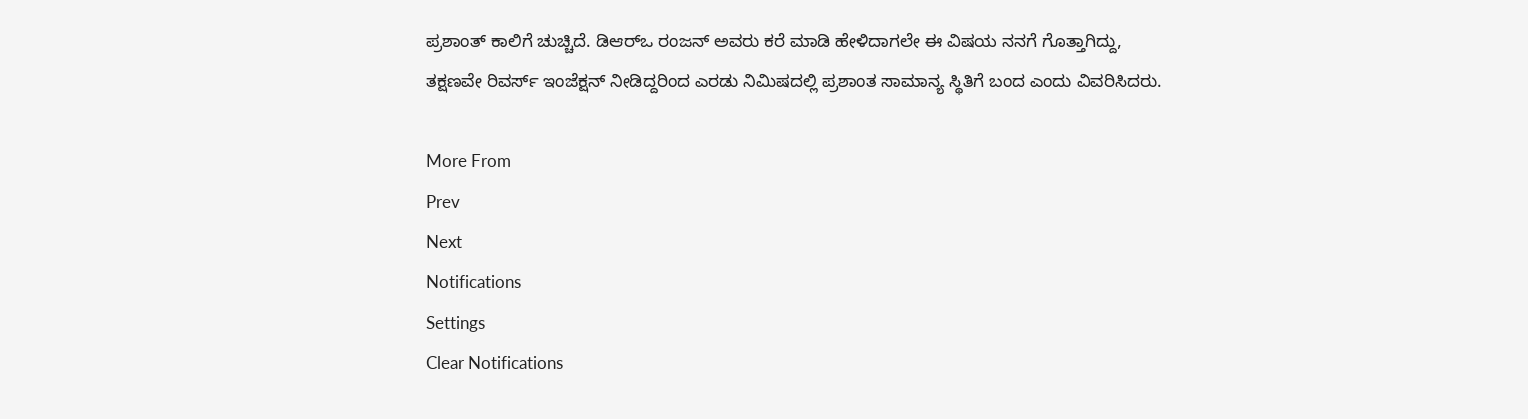ಪ್ರಶಾಂತ್ ಕಾಲಿಗೆ ಚುಚ್ಚಿದೆ. ಡಿಆರ್‌ಒ ರಂಜನ್ ಅವರು ಕರೆ ಮಾಡಿ ಹೇಳಿದಾಗಲೇ ಈ ವಿಷಯ ನನಗೆ ಗೊತ್ತಾಗಿದ್ದು, ತಕ್ಷಣವೇ ರಿವರ್ಸ್ ಇಂಜೆಕ್ಷನ್ ನೀಡಿದ್ದರಿಂದ ಎರಡು ನಿಮಿಷದಲ್ಲಿ ಪ್ರಶಾಂತ ಸಾಮಾನ್ಯ ಸ್ಥಿತಿಗೆ ಬಂದ ಎಂದು ವಿವರಿಸಿದರು.

More From
Prev
Next
Notifications
Settings
Clear Notifications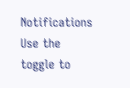Notifications
Use the toggle to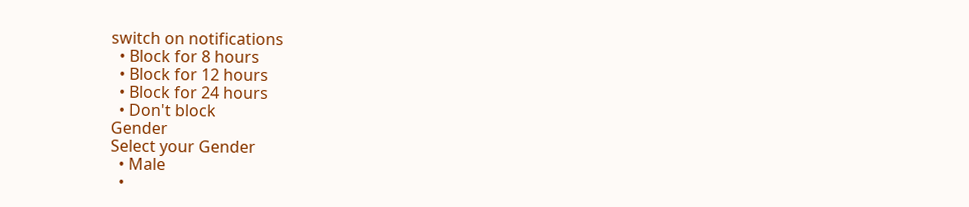switch on notifications
  • Block for 8 hours
  • Block for 12 hours
  • Block for 24 hours
  • Don't block
Gender
Select your Gender
  • Male
  •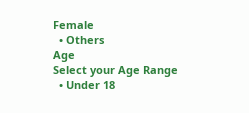Female
  • Others
Age
Select your Age Range
  • Under 18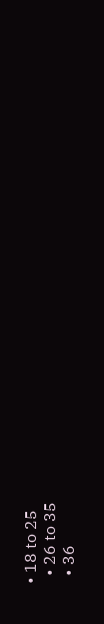• 18 to 25
  • 26 to 35
  • 36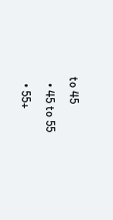to 45
  • 45 to 55
  • 55+